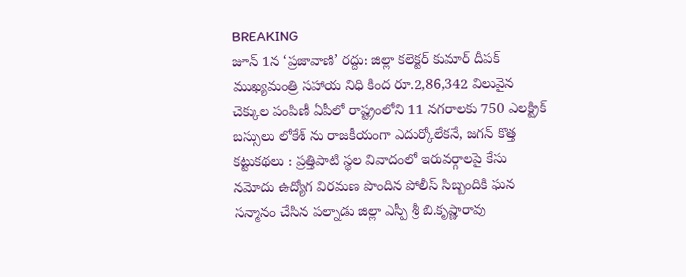BREAKING
జూన్ 1న ‘ప్రజావాణి’ రద్దు: జిల్లా కలెక్టర్ కుమార్ దీపక్ ముఖ్యమంత్రి సహాయ నిధి కింద రూ.2,86,342 విలువైన చెక్కుల పంపిణీ ఏపీలో రాష్ట్రంలోని 11 నగరాలకు 750 ఎలక్ట్రిక్ బస్సులు లోకేశ్ ను రాజకీయంగా ఎదుర్కోలేకనే, జగన్ కొత్త కట్టుకథలు : ప్రత్తిపాటి స్థల వివాదంలో ఇరువర్గాలపై కేసు నమోదు ఉద్యోగ విరమణ పొందిన పోలీస్ సిబ్బందికి ఘన సన్మానం చేసిన పల్నాడు జిల్లా ఎస్పీ శ్రీ బి.కృష్ణారావు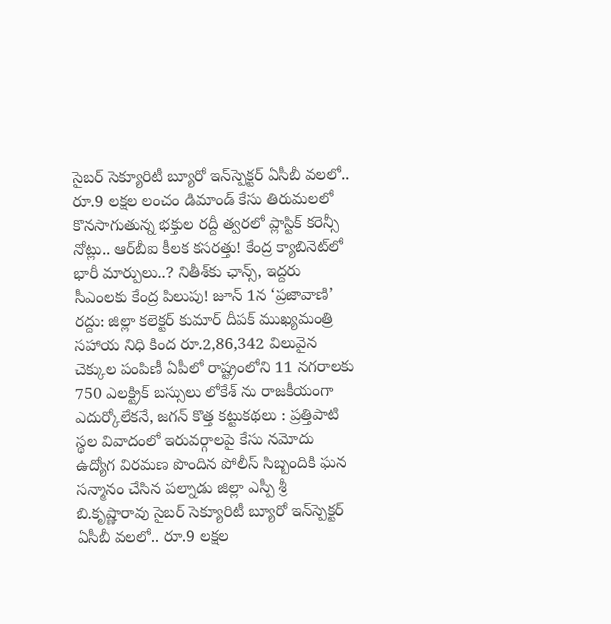సైబర్ సెక్యూరిటీ బ్యూరో ఇన్‌స్పెక్టర్ ఏసీబీ వలలో.. రూ.9 లక్షల లంచం డిమాండ్ కేసు తిరుమలలో కొనసాగుతున్న భక్తుల రద్దీ త్వరలో ప్లాస్టిక్ కరెన్సీ నోట్లు.. ఆర్‌బీఐ కీలక కసరత్తు! కేంద్ర క్యాబినెట్‌లో భారీ మార్పులు..? నితీశ్‌కు ఛాన్స్, ఇద్దరు సీఎంలకు కేంద్ర పిలుపు! జూన్ 1న ‘ప్రజావాణి’ రద్దు: జిల్లా కలెక్టర్ కుమార్ దీపక్ ముఖ్యమంత్రి సహాయ నిధి కింద రూ.2,86,342 విలువైన చెక్కుల పంపిణీ ఏపీలో రాష్ట్రంలోని 11 నగరాలకు 750 ఎలక్ట్రిక్ బస్సులు లోకేశ్ ను రాజకీయంగా ఎదుర్కోలేకనే, జగన్ కొత్త కట్టుకథలు : ప్రత్తిపాటి స్థల వివాదంలో ఇరువర్గాలపై కేసు నమోదు ఉద్యోగ విరమణ పొందిన పోలీస్ సిబ్బందికి ఘన సన్మానం చేసిన పల్నాడు జిల్లా ఎస్పీ శ్రీ బి.కృష్ణారావు సైబర్ సెక్యూరిటీ బ్యూరో ఇన్‌స్పెక్టర్ ఏసీబీ వలలో.. రూ.9 లక్షల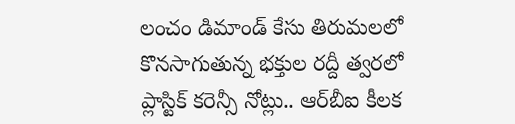లంచం డిమాండ్ కేసు తిరుమలలో కొనసాగుతున్న భక్తుల రద్దీ త్వరలో ప్లాస్టిక్ కరెన్సీ నోట్లు.. ఆర్‌బీఐ కీలక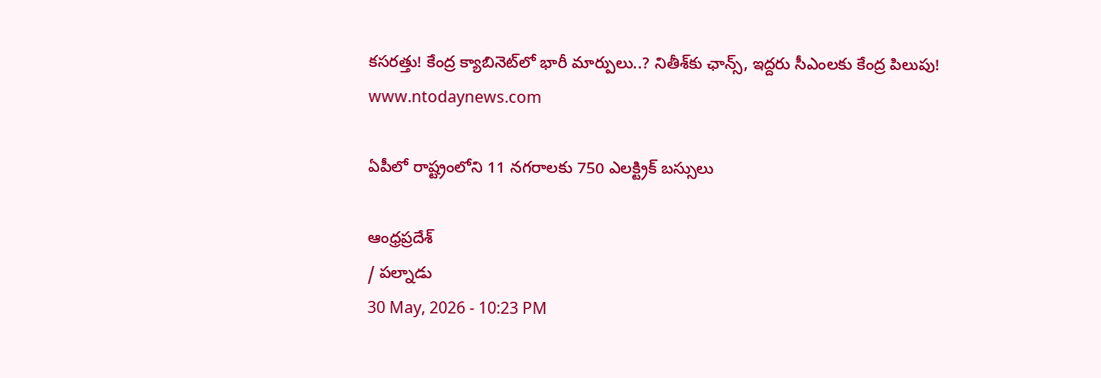కసరత్తు! కేంద్ర క్యాబినెట్‌లో భారీ మార్పులు..? నితీశ్‌కు ఛాన్స్, ఇద్దరు సీఎంలకు కేంద్ర పిలుపు!
www.ntodaynews.com

ఏపీలో రాష్ట్రంలోని 11 నగరాలకు 750 ఎలక్ట్రిక్ బస్సులు

ఆంధ్రప్రదేశ్
/ పల్నాడు
30 May, 2026 - 10:23 PM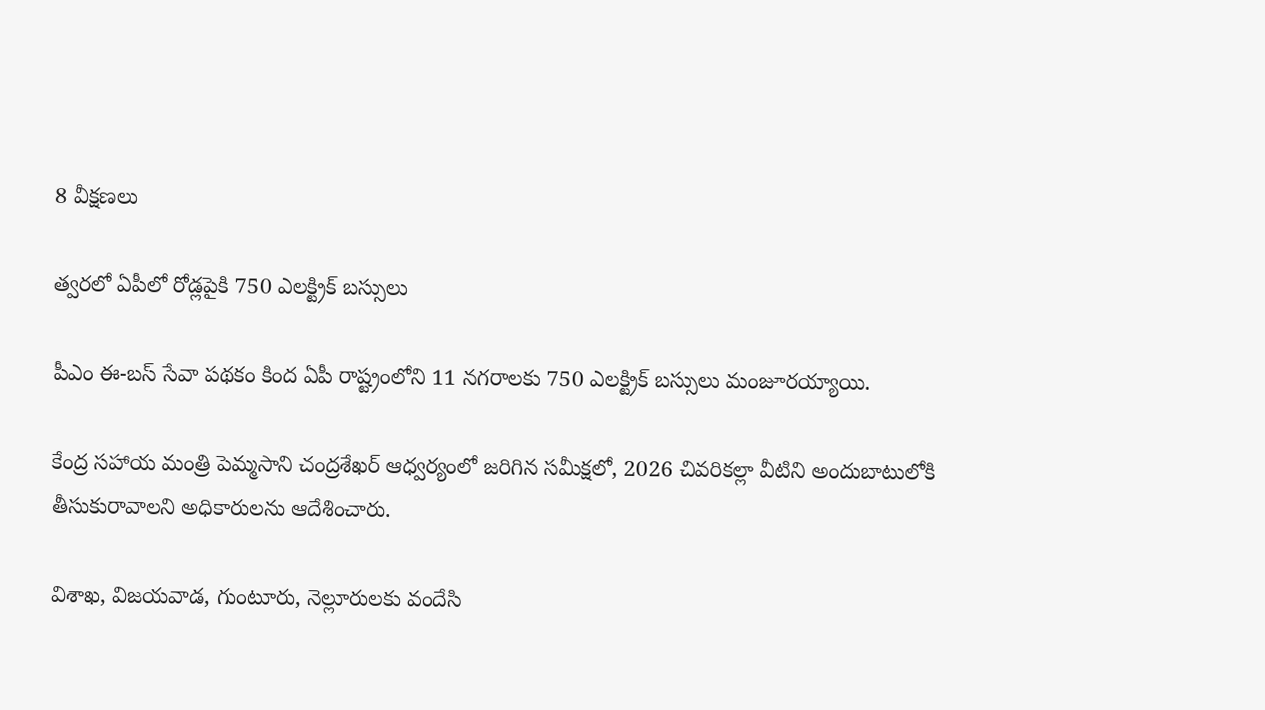8 వీక్షణలు

త్వరలో ఏపీలో రోడ్లపైకి 750 ఎలక్ట్రిక్ బస్సులు

పీఎం ఈ-బస్ సేవా పథకం కింద ఏపీ రాష్ట్రంలోని 11 నగరాలకు 750 ఎలక్ట్రిక్ బస్సులు మంజూరయ్యాయి.

కేంద్ర సహాయ మంత్రి పెమ్మసాని చంద్రశేఖర్ ఆధ్వర్యంలో జరిగిన సమీక్షలో, 2026 చివరికల్లా వీటిని అందుబాటులోకి తీసుకురావాలని అధికారులను ఆదేశించారు.

విశాఖ, విజయవాడ, గుంటూరు, నెల్లూరులకు వందేసి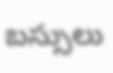బస్సులు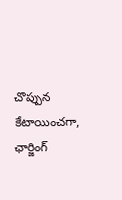చొప్పున కేటాయించగా, ఛార్జింగ్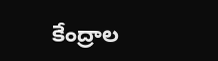కేంద్రాల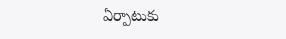ఏర్పాటుకు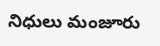నిధులు మంజూరు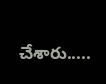చేశారు.....